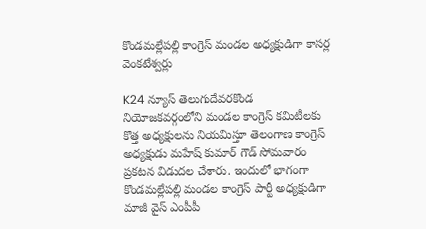కొండమల్లేపల్లి కాంగ్రెస్ మండల అధ్యక్షుడిగా కాసర్ల వెంకటేశ్వర్లు

K24 న్యూస్ తెలుగుదేవరకొండ నియోజకవర్గంలోని మండల కాంగ్రెస్ కమిటీలకు కొత్త అధ్యక్షులను నియమిస్తూ తెలంగాణ కాంగ్రెస్ అధ్యక్షుడు మహేష్ కుమార్ గౌడ్ సోమవారం ప్రకటన విడుదల చేశారు. ఇందులో భాగంగా కొండమల్లేపల్లి మండల కాంగ్రెస్ పార్టీ అధ్యక్షుడిగా మాజీ వైస్ ఎంపీపీ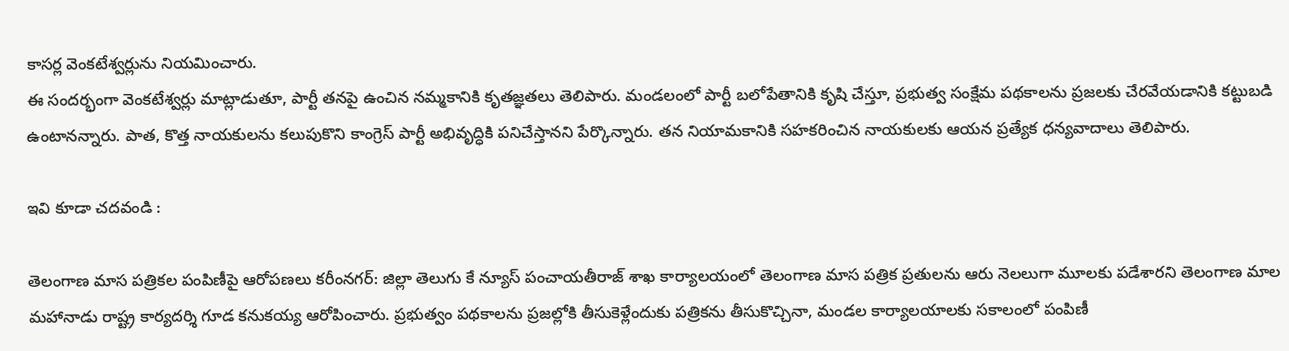కాసర్ల వెంకటేశ్వర్లును నియమించారు.
ఈ సందర్భంగా వెంకటేశ్వర్లు మాట్లాడుతూ, పార్టీ తనపై ఉంచిన నమ్మకానికి కృతజ్ఞతలు తెలిపారు. మండలంలో పార్టీ బలోపేతానికి కృషి చేస్తూ, ప్రభుత్వ సంక్షేమ పథకాలను ప్రజలకు చేరవేయడానికి కట్టుబడి ఉంటానన్నారు. పాత, కొత్త నాయకులను కలుపుకొని కాంగ్రెస్ పార్టీ అభివృద్ధికి పనిచేస్తానని పేర్కొన్నారు. తన నియామకానికి సహకరించిన నాయకులకు ఆయన ప్రత్యేక ధన్యవాదాలు తెలిపారు.

ఇవి కూడా చదవండి :

తెలంగాణ మాస పత్రికల పంపిణీపై ఆరోపణలు కరీంనగర్: జిల్లా తెలుగు కే న్యూస్ పంచాయతీరాజ్ శాఖ కార్యాలయంలో తెలంగాణ మాస పత్రిక ప్రతులను ఆరు నెలలుగా మూలకు పడేశారని తెలంగాణ మాల మహానాడు రాష్ట్ర కార్యదర్శి గూడ కనుకయ్య ఆరోపించారు. ప్రభుత్వం పథకాలను ప్రజల్లోకి తీసుకెళ్లేందుకు పత్రికను తీసుకొచ్చినా, మండల కార్యాలయాలకు సకాలంలో పంపిణీ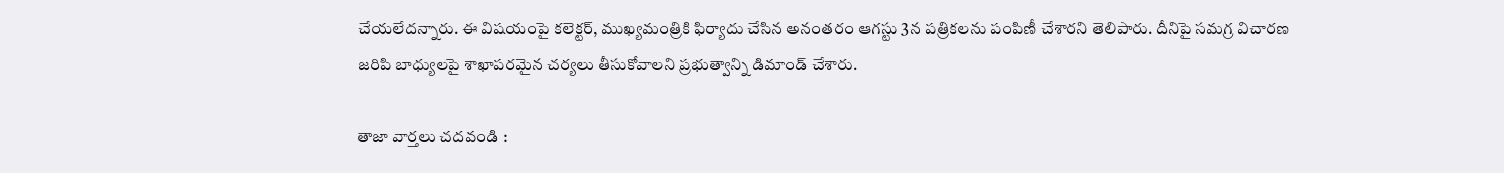చేయలేదన్నారు. ఈ విషయంపై కలెక్టర్, ముఖ్యమంత్రికి ఫిర్యాదు చేసిన అనంతరం ఆగస్టు 3న పత్రికలను పంపిణీ చేశారని తెలిపారు. దీనిపై సమగ్ర విచారణ జరిపి బాధ్యులపై శాఖాపరమైన చర్యలు తీసుకోవాలని ప్రభుత్వాన్ని డిమాండ్ చేశారు.

తాజా వార్తలు చదవండి :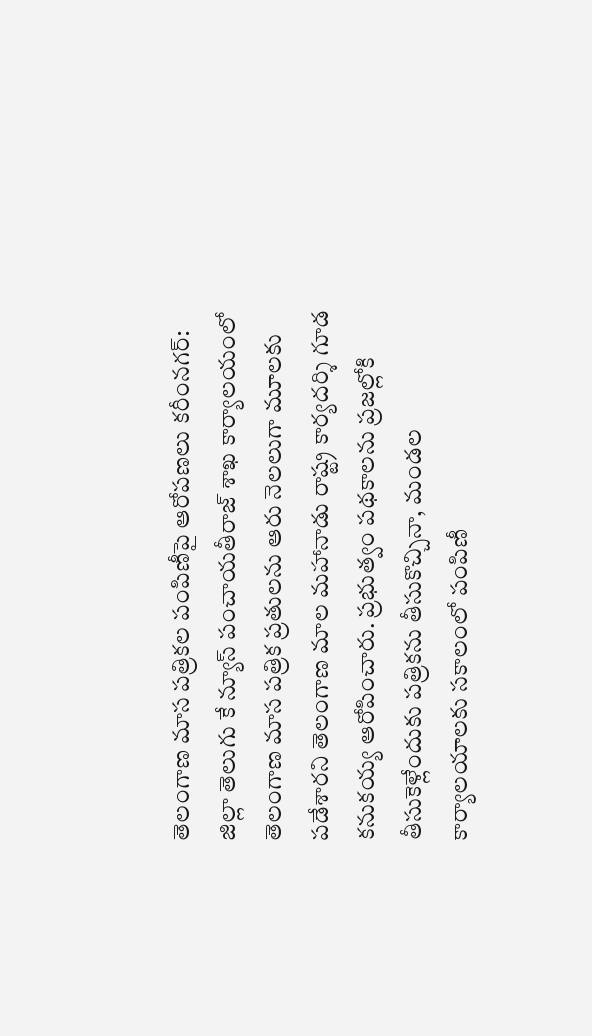తెలంగాణ మాస పత్రికల పంపిణీపై ఆరోపణలు కరీంనగర్: జిల్లా తెలుగు కే న్యూస్ పంచాయతీరాజ్ శాఖ కార్యాలయంలో తెలంగాణ మాస పత్రిక ప్రతులను ఆరు నెలలుగా మూలకు పడేశారని తెలంగాణ మాల మహానాడు రాష్ట్ర కార్యదర్శి గూడ కనుకయ్య ఆరోపించారు. ప్రభుత్వం పథకాలను ప్రజల్లోకి తీసుకెళ్లేందుకు పత్రికను తీసుకొచ్చినా, మండల కార్యాలయాలకు సకాలంలో పంపిణీ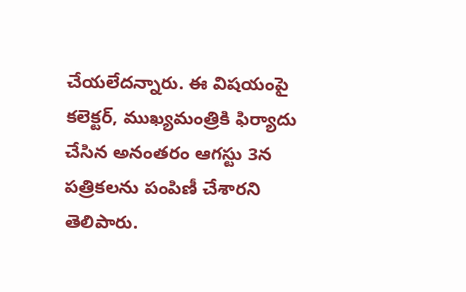చేయలేదన్నారు. ఈ విషయంపై కలెక్టర్, ముఖ్యమంత్రికి ఫిర్యాదు చేసిన అనంతరం ఆగస్టు 3న పత్రికలను పంపిణీ చేశారని తెలిపారు.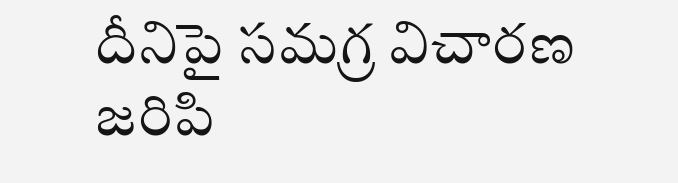దీనిపై సమగ్ర విచారణ జరిపి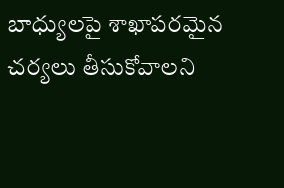బాధ్యులపై శాఖాపరమైన చర్యలు తీసుకోవాలని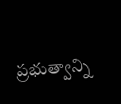ప్రభుత్వాన్ని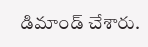డిమాండ్ చేశారు.